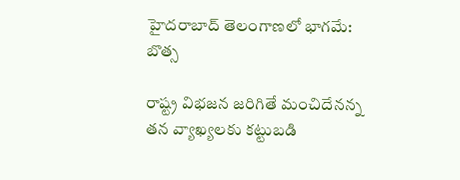హైదరాబాద్ తెలంగాణలో భాగమే: బొత్స

రాష్ట్ర విభజన జరిగితే మంచిదేనన్న తన వ్యాఖ్యలకు కట్టుబడి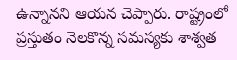ఉన్నానని ఆయన చెప్పారు. రాష్ట్రంలో ప్రస్తుతం నెలకొన్న సమస్యకు శాశ్వత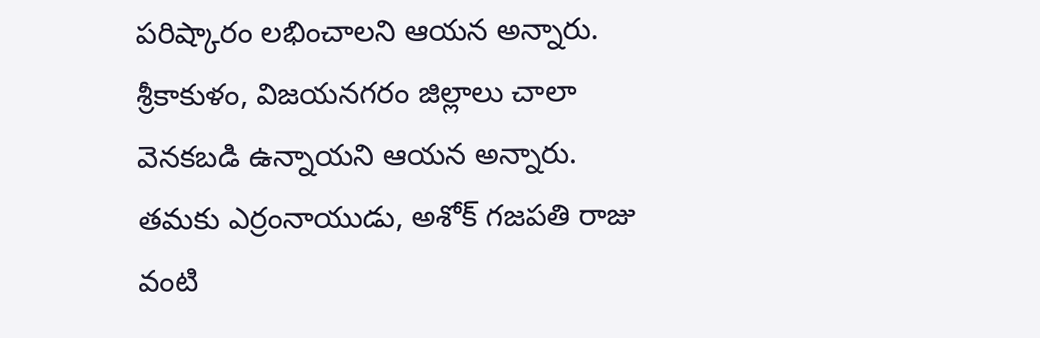పరిష్కారం లభించాలని ఆయన అన్నారు. శ్రీకాకుళం, విజయనగరం జిల్లాలు చాలా వెనకబడి ఉన్నాయని ఆయన అన్నారు. తమకు ఎర్రంనాయుడు, అశోక్ గజపతి రాజు వంటి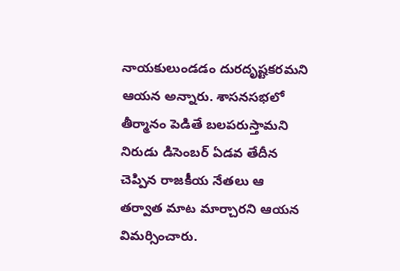నాయకులుండడం దురదృష్టకరమని ఆయన అన్నారు. శాసనసభలో తీర్మానం పెడితే బలపరుస్తామని నిరుడు డిసెంబర్ ఏడవ తేదీన చెప్పిన రాజకీయ నేతలు ఆ తర్వాత మాట మార్చారని ఆయన విమర్సించారు.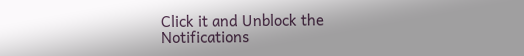Click it and Unblock the Notifications